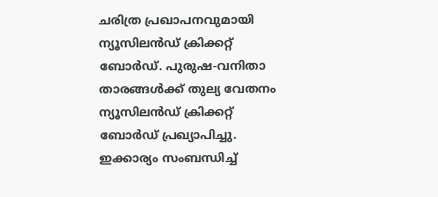ചരിത്ര പ്രഖാപനവുമായി ന്യൂസിലന്‍ഡ് ക്രിക്കറ്റ് ബോര്‍ഡ്. പുരുഷ-വനിതാ താരങ്ങള്‍ക്ക് തുല്യ വേതനം ന്യൂസിലന്‍ഡ് ക്രിക്കറ്റ് ബോര്‍ഡ് പ്രഖ്യാപിച്ചു. ഇക്കാര്യം സംബന്ധിച്ച്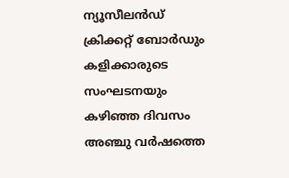ന്യൂസീലന്‍ഡ് ക്രിക്കറ്റ് ബോര്‍ഡും കളിക്കാരുടെ സംഘടനയും കഴിഞ്ഞ ദിവസം അഞ്ചു വര്‍ഷത്തെ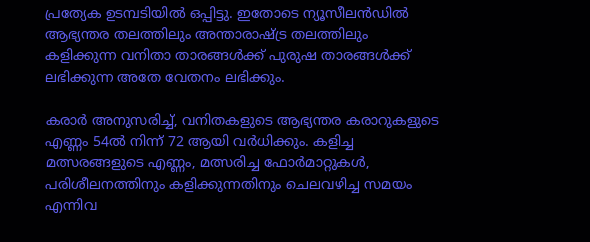പ്രത്യേക ഉടമ്പടിയില്‍ ഒപ്പിട്ടു. ഇതോടെ ന്യൂസീലന്‍ഡില്‍ ആഭ്യന്തര തലത്തിലും അന്താരാഷ്ട്ര തലത്തിലും കളിക്കുന്ന വനിതാ താരങ്ങള്‍ക്ക് പുരുഷ താരങ്ങള്‍ക്ക് ലഭിക്കുന്ന അതേ വേതനം ലഭിക്കും.

കരാര്‍ അനുസരിച്ച്, വനിതകളുടെ ആഭ്യന്തര കരാറുകളുടെ എണ്ണം 54ല്‍ നിന്ന് 72 ആയി വര്‍ധിക്കും. കളിച്ച മത്സരങ്ങളുടെ എണ്ണം, മത്സരിച്ച ഫോര്‍മാറ്റുകള്‍, പരിശീലനത്തിനും കളിക്കുന്നതിനും ചെലവഴിച്ച സമയം എന്നിവ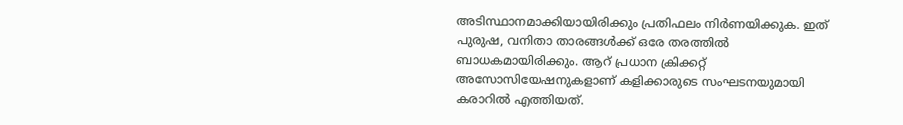അടിസ്ഥാനമാക്കിയായിരിക്കും പ്രതിഫലം നിര്‍ണയിക്കുക. ഇത് പുരുഷ, വനിതാ താരങ്ങള്‍ക്ക് ഒരേ തരത്തില്‍ ബാധകമായിരിക്കും. ആറ് പ്രധാന ക്രിക്കറ്റ് അസോസിയേഷനുകളാണ് കളിക്കാരുടെ സംഘടനയുമായി കരാറില്‍ എത്തിയത്.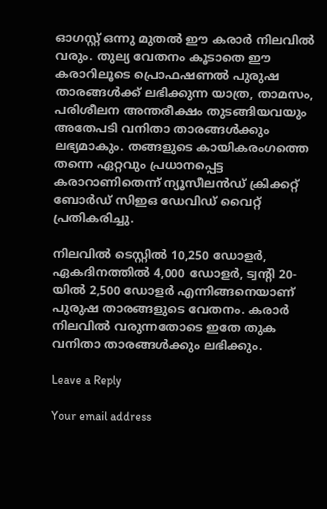ഓഗസ്റ്റ് ഒന്നു മുതല്‍ ഈ കരാര്‍ നിലവില്‍ വരും. തുല്യ വേതനം കൂടാതെ ഈ കരാറിലൂടെ പ്രൊഫഷണല്‍ പുരുഷ താരങ്ങള്‍ക്ക് ലഭിക്കുന്ന യാത്ര, താമസം, പരിശീലന അന്തരീക്ഷം തുടങ്ങിയവയും അതേപടി വനിതാ താരങ്ങള്‍ക്കും ലഭ്യമാകും. തങ്ങളുടെ കായികരംഗത്തെ തന്നെ ഏറ്റവും പ്രധാനപ്പെട്ട കരാറാണിതെന്ന് ന്യൂസീലന്‍ഡ് ക്രിക്കറ്റ് ബോര്‍ഡ് സിഇഒ ഡേവിഡ് വൈറ്റ് പ്രതികരിച്ചു.

നിലവില്‍ ടെസ്റ്റില്‍ 10,250 ഡോളര്‍, ഏകദിനത്തില്‍ 4,000 ഡോളര്‍, ട്വന്റി 20-യില്‍ 2,500 ഡോളര്‍ എന്നിങ്ങനെയാണ് പുരുഷ താരങ്ങളുടെ വേതനം. കരാര്‍ നിലവില്‍ വരുന്നതോടെ ഇതേ തുക വനിതാ താരങ്ങള്‍ക്കും ലഭിക്കും.

Leave a Reply

Your email address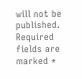will not be published. Required fields are marked *